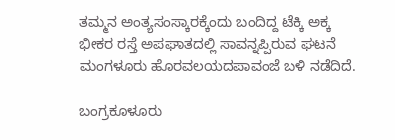ತಮ್ಮನ ಅಂತ್ಯಸಂಸ್ಕಾರಕ್ಕೆಂದು ಬಂದಿದ್ದ ಟೆಕ್ಕಿ ಅಕ್ಕ ಭೀಕರ ರಸ್ತೆ ಅಪಘಾತದಲ್ಲಿ ಸಾವನ್ನಪ್ಪಿರುವ ಘಟನೆ ಮಂಗಳೂರು ಹೊರವಲಯದಪಾವಂಜೆ ಬಳಿ ನಡೆದಿದೆ.

ಬಂಗ್ರಕೂಳೂರು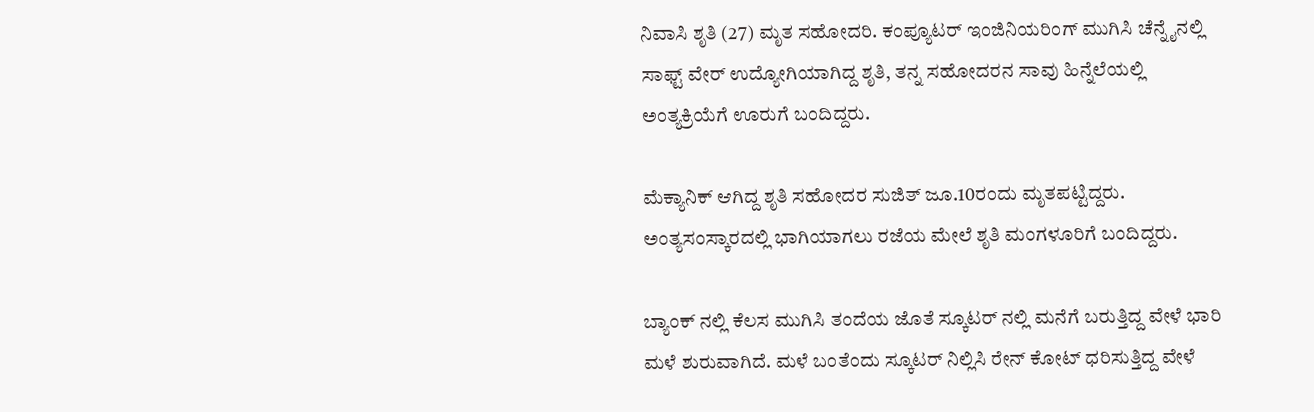ನಿವಾಸಿ ಶೃತಿ (27) ಮೃತ ಸಹೋದರಿ. ಕಂಪ್ಯೂಟರ್ ಇಂಜಿನಿಯರಿಂಗ್ ಮುಗಿಸಿ ಚೆನ್ನೈನಲ್ಲಿ ಸಾಫ್ಟ್ ವೇರ್ ಉದ್ಯೋಗಿಯಾಗಿದ್ದ ಶೃತಿ, ತನ್ನ ಸಹೋದರನ ಸಾವು ಹಿನ್ನೆಲೆಯಲ್ಲಿ ಅಂತ್ಯಕ್ರಿಯೆಗೆ ಊರುಗೆ ಬಂದಿದ್ದರು.

ಮೆಕ್ಯಾನಿಕ್ ಆಗಿದ್ದ ಶೃತಿ ಸಹೋದರ ಸುಜಿತ್ ಜೂ.10ರಂದು ಮೃತಪಟ್ಟಿದ್ದರು. ಅಂತ್ಯಸಂಸ್ಕಾರದಲ್ಲಿ ಭಾಗಿಯಾಗಲು ರಜೆಯ ಮೇಲೆ ಶೃತಿ ಮಂಗಳೂರಿಗೆ ಬಂದಿದ್ದರು.

ಬ್ಯಾಂಕ್ ನಲ್ಲಿ ಕೆಲಸ ಮುಗಿಸಿ ತಂದೆಯ ಜೊತೆ ಸ್ಕೂಟರ್ ನಲ್ಲಿ ಮನೆಗೆ ಬರುತ್ತಿದ್ದ ವೇಳೆ ಭಾರಿ ಮಳೆ ಶುರುವಾಗಿದೆ. ಮಳೆ ಬಂತೆಂದು ಸ್ಕೂಟರ್ ನಿಲ್ಲಿಸಿ ರೇನ್ ಕೋಟ್ ಧರಿಸುತ್ತಿದ್ದ ವೇಳೆ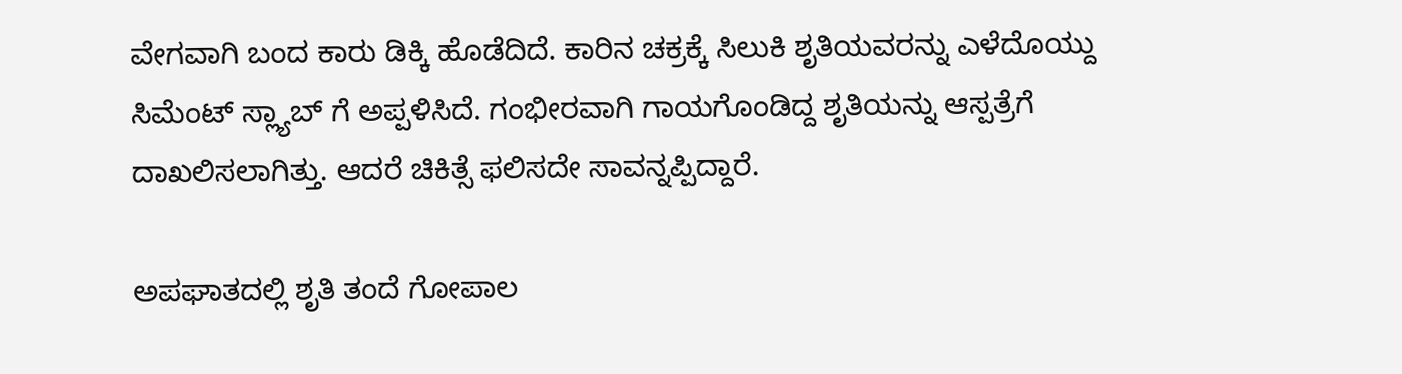ವೇಗವಾಗಿ ಬಂದ ಕಾರು ಡಿಕ್ಕಿ ಹೊಡೆದಿದೆ. ಕಾರಿನ ಚಕ್ರಕ್ಕೆ ಸಿಲುಕಿ ಶೃತಿಯವರನ್ನು ಎಳೆದೊಯ್ದು ಸಿಮೆಂಟ್ ಸ್ಲ್ಯಾಬ್ ಗೆ ಅಪ್ಪಳಿಸಿದೆ. ಗಂಭೀರವಾಗಿ ಗಾಯಗೊಂಡಿದ್ದ ಶೃತಿಯನ್ನು ಆಸ್ಪತ್ರೆಗೆ ದಾಖಲಿಸಲಾಗಿತ್ತು. ಆದರೆ ಚಿಕಿತ್ಸೆ ಫಲಿಸದೇ ಸಾವನ್ನಪ್ಪಿದ್ದಾರೆ.

ಅಪಘಾತದಲ್ಲಿ ಶೃತಿ ತಂದೆ ಗೋಪಾಲ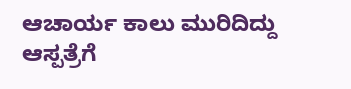ಆಚಾರ್ಯ ಕಾಲು ಮುರಿದಿದ್ದು ಆಸ್ಪತ್ರೆಗೆ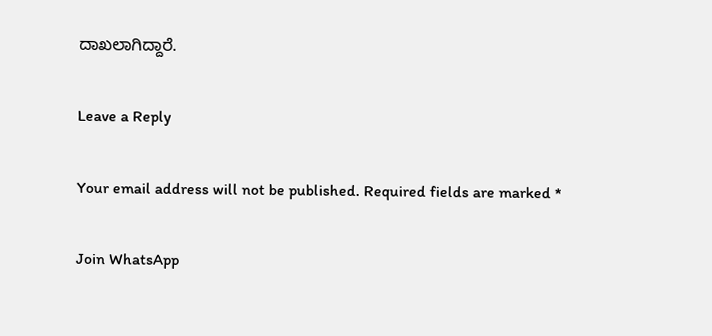ದಾಖಲಾಗಿದ್ದಾರೆ.

Leave a Reply

Your email address will not be published. Required fields are marked *

Join WhatsApp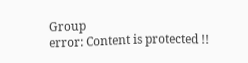Group
error: Content is protected !!